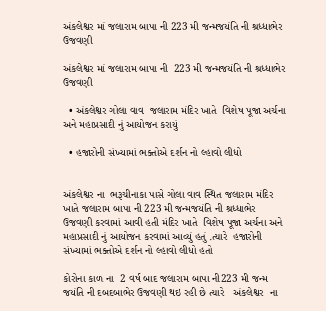અંકલેશ્વર માં જલારામ બાપા ની 223 મી જન્મજયંતિ ની શ્રધ્ધાભેર ઉજવણી

અંકલેશ્વર માં જલારામ બાપા ની  223 મી જન્મજયંતિ ની શ્રધ્ધાભેર  ઉજવણી

  • અંકલેશ્વર ગોલા વાવ  જલારામ મંદિર ખાતે  વિશેષ પૂજા અર્ચના  અને મહાપ્રસાદી નું આયોજન કરાયું

  • હજારોની સંખ્યામાં ભક્તોએ દર્શન નો લ્હાવો લીધો


અંકલેશ્વર ના  ભરૂચીનાકા પાસે ગોલા વાવ સ્થિત જલારામ મંદિર ખાતે જલારામ બાપા ની 223 મી જન્મજયંતિ ની શ્રધ્ધાભેર ઉજવણી કરવામાં આવી હતી મંદિર ખાતે  વિશેષ પૂજા અર્ચના અને મહાપ્રસાદી નું આયોજન કરવામાં આવ્યું હતું .ત્યારે  હજારોની સંખ્યામાં ભક્તોએ દર્શન નો લ્હાવો લીધો હતો

કોરોના કાળ ના  2 વર્ષ બાદ જલારામ બાપા ની223 મી જન્મ  જયંતિ ની દબદબાભેર ઉજવણી થઇ રહી છે ત્યારે   અંકલેશ્વર  ના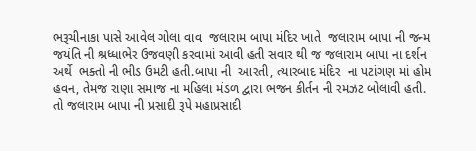ભરૂચીનાકા પાસે આવેલ ગોલા વાવ  જલારામ બાપા મંદિર ખાતે  જલારામ બાપા ની જન્મ જયંતિ ની શ્રધ્ધાભેર ઉજવણી કરવામાં આવી હતી સવાર થી જ જલારામ બાપા ના દર્શન અર્થે  ભક્તો ની ભીડ ઉમટી હતી.બાપા ની  આરતી, ત્યારબાદ મંદિર  ના પટાંગણ માં હોમ હવન, તેમજ રાણા સમાજ ના મહિલા મંડળ દ્વારા ભજન કીર્તન ની રમઝટ બોલાવી હતી. તો જલારામ બાપા ની પ્રસાદી રૂપે મહાપ્રસાદી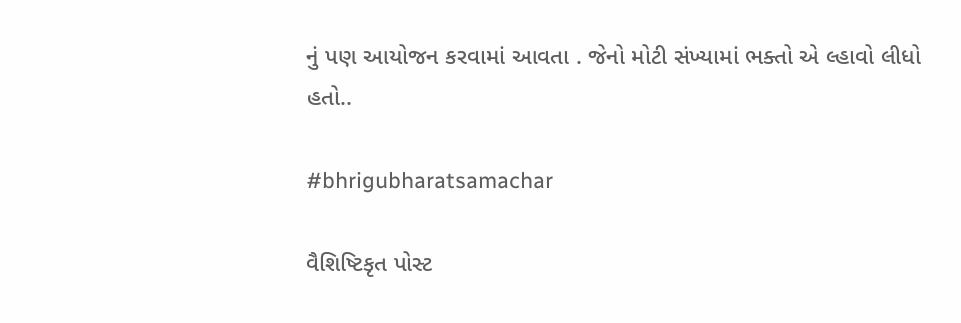નું પણ આયોજન કરવામાં આવતા . જેનો મોટી સંખ્યામાં ભક્તો એ લ્હાવો લીધો હતો..

#bhrigubharatsamachar

વૈશિષ્ટિકૃત પોસ્ટ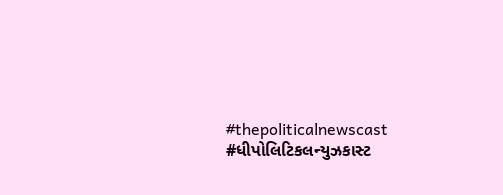#thepoliticalnewscast #ધીપોલિટિકલન્યુઝકાસ્ટ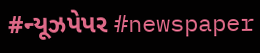#ન્યૂઝપેપર #newspaper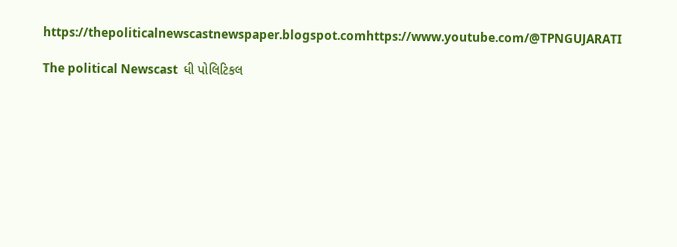https://thepoliticalnewscastnewspaper.blogspot.comhttps://www.youtube.com/@TPNGUJARATI

The political Newscast  ધી પોલિટિકલ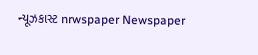ન્યૂઝકાસ્ટ nrwspaper Newspaper